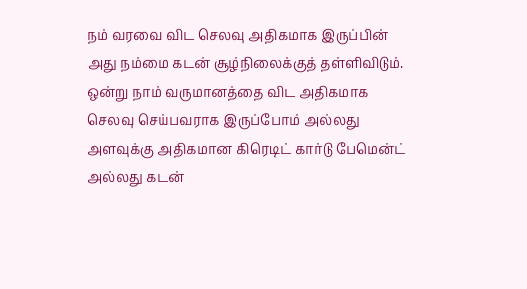நம் வரவை விட செலவு அதிகமாக இருப்பின் அது நம்மை கடன் சூழ்நிலைக்குத் தள்ளிவிடும். ஒன்று நாம் வருமானத்தை விட அதிகமாக செலவு செய்பவராக இருப்போம் அல்லது அளவுக்கு அதிகமான கிரெடிட் கார்டு பேமென்ட் அல்லது கடன்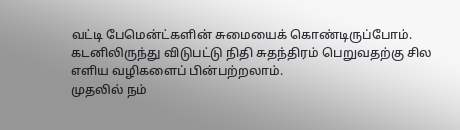வட்டி பேமென்ட்களின் சுமையைக் கொண்டிருப்போம். கடனிலிருந்து விடுபட்டு நிதி சுதந்திரம் பெறுவதற்கு சில எளிய வழிகளைப் பின்பற்றலாம்.
முதலில் நம்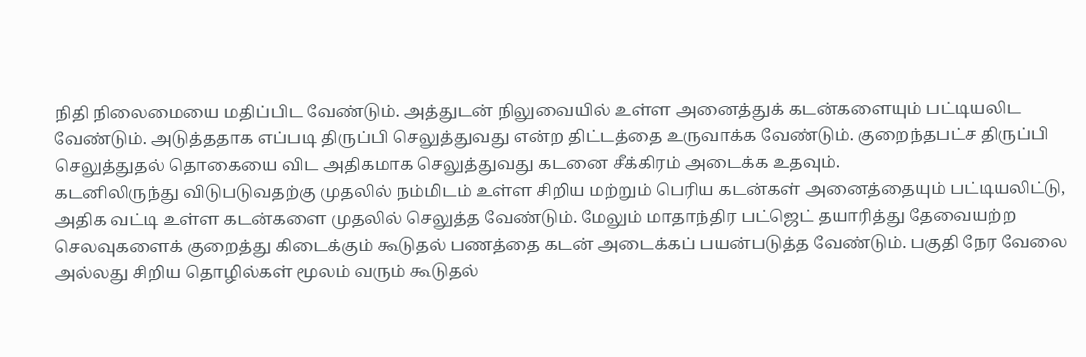நிதி நிலைமையை மதிப்பிட வேண்டும். அத்துடன் நிலுவையில் உள்ள அனைத்துக் கடன்களையும் பட்டியலிட வேண்டும். அடுத்ததாக எப்படி திருப்பி செலுத்துவது என்ற திட்டத்தை உருவாக்க வேண்டும். குறைந்தபட்ச திருப்பி செலுத்துதல் தொகையை விட அதிகமாக செலுத்துவது கடனை சீக்கிரம் அடைக்க உதவும்.
கடனிலிருந்து விடுபடுவதற்கு முதலில் நம்மிடம் உள்ள சிறிய மற்றும் பெரிய கடன்கள் அனைத்தையும் பட்டியலிட்டு, அதிக வட்டி உள்ள கடன்களை முதலில் செலுத்த வேண்டும். மேலும் மாதாந்திர பட்ஜெட் தயாரித்து தேவையற்ற செலவுகளைக் குறைத்து கிடைக்கும் கூடுதல் பணத்தை கடன் அடைக்கப் பயன்படுத்த வேண்டும். பகுதி நேர வேலை அல்லது சிறிய தொழில்கள் மூலம் வரும் கூடுதல்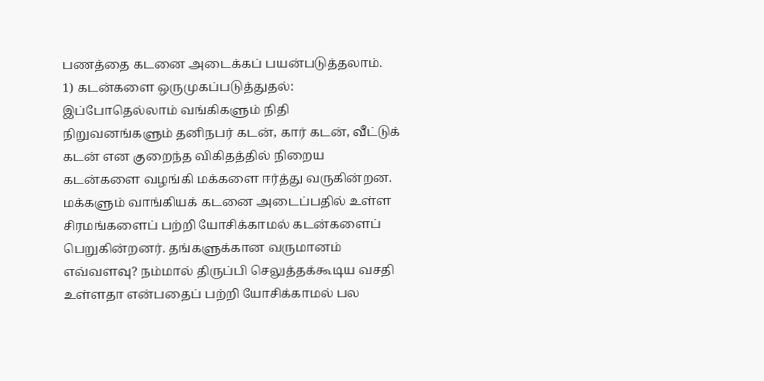பணத்தை கடனை அடைக்கப் பயன்படுத்தலாம்.
1) கடன்களை ஒருமுகப்படுத்துதல்: இப்போதெல்லாம் வங்கிகளும் நிதி நிறுவனங்களும் தனிநபர் கடன், கார் கடன், வீட்டுக் கடன் என குறைந்த விகிதத்தில் நிறைய கடன்களை வழங்கி மக்களை ஈர்த்து வருகின்றன. மக்களும் வாங்கியக் கடனை அடைப்பதில் உள்ள சிரமங்களைப் பற்றி யோசிக்காமல் கடன்களைப் பெறுகின்றனர். தங்களுக்கான வருமானம் எவ்வளவு? நம்மால் திருப்பி செலுத்தக்கூடிய வசதி உள்ளதா என்பதைப் பற்றி யோசிக்காமல் பல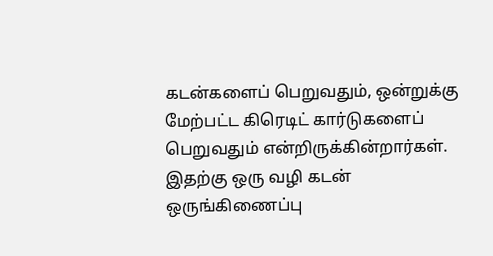கடன்களைப் பெறுவதும், ஒன்றுக்கு மேற்பட்ட கிரெடிட் கார்டுகளைப் பெறுவதும் என்றிருக்கின்றார்கள்.
இதற்கு ஒரு வழி கடன் ஒருங்கிணைப்பு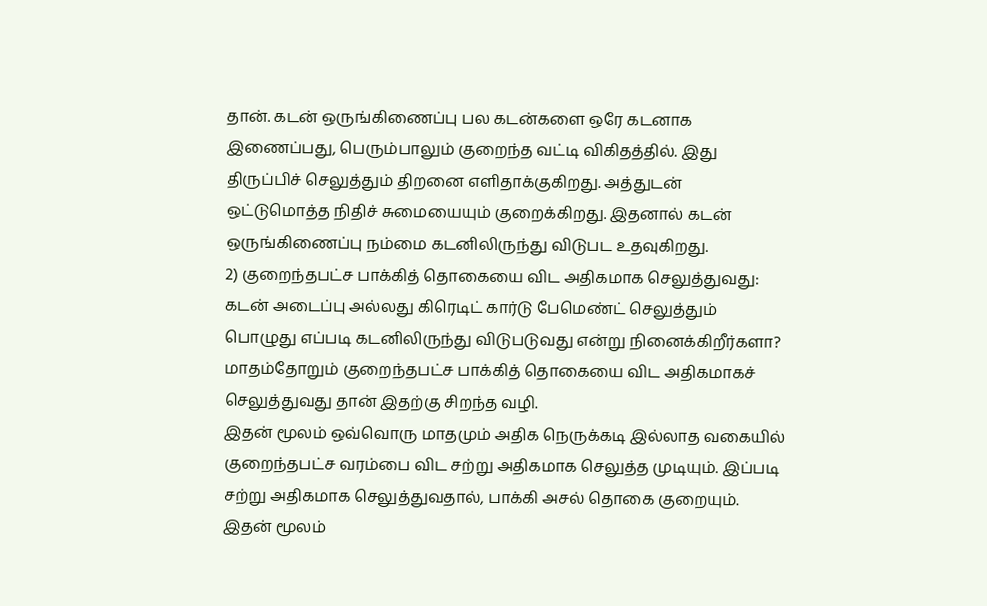தான். கடன் ஒருங்கிணைப்பு பல கடன்களை ஒரே கடனாக இணைப்பது, பெரும்பாலும் குறைந்த வட்டி விகிதத்தில். இது திருப்பிச் செலுத்தும் திறனை எளிதாக்குகிறது. அத்துடன் ஒட்டுமொத்த நிதிச் சுமையையும் குறைக்கிறது. இதனால் கடன் ஒருங்கிணைப்பு நம்மை கடனிலிருந்து விடுபட உதவுகிறது.
2) குறைந்தபட்ச பாக்கித் தொகையை விட அதிகமாக செலுத்துவது: கடன் அடைப்பு அல்லது கிரெடிட் கார்டு பேமெண்ட் செலுத்தும் பொழுது எப்படி கடனிலிருந்து விடுபடுவது என்று நினைக்கிறீர்களா? மாதம்தோறும் குறைந்தபட்ச பாக்கித் தொகையை விட அதிகமாகச் செலுத்துவது தான் இதற்கு சிறந்த வழி.
இதன் மூலம் ஒவ்வொரு மாதமும் அதிக நெருக்கடி இல்லாத வகையில் குறைந்தபட்ச வரம்பை விட சற்று அதிகமாக செலுத்த முடியும். இப்படி சற்று அதிகமாக செலுத்துவதால், பாக்கி அசல் தொகை குறையும். இதன் மூலம்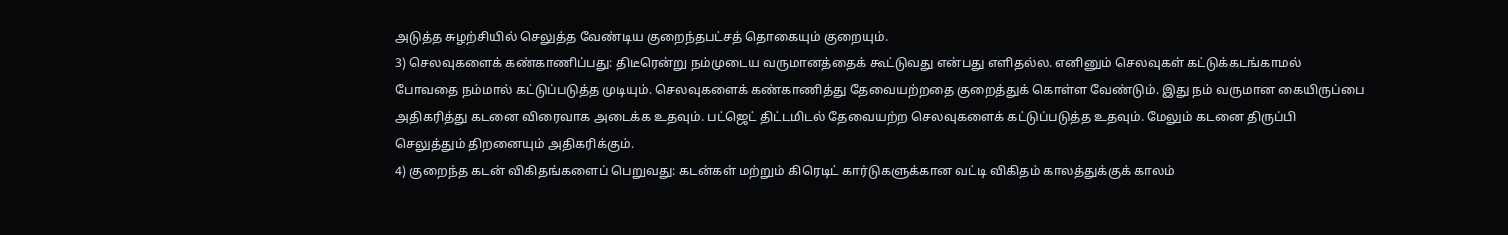அடுத்த சுழற்சியில் செலுத்த வேண்டிய குறைந்தபட்சத் தொகையும் குறையும்.
3) செலவுகளைக் கண்காணிப்பது: திடீரென்று நம்முடைய வருமானத்தைக் கூட்டுவது என்பது எளிதல்ல. எனினும் செலவுகள் கட்டுக்கடங்காமல் போவதை நம்மால் கட்டுப்படுத்த முடியும். செலவுகளைக் கண்காணித்து தேவையற்றதை குறைத்துக் கொள்ள வேண்டும். இது நம் வருமான கையிருப்பை அதிகரித்து கடனை விரைவாக அடைக்க உதவும். பட்ஜெட் திட்டமிடல் தேவையற்ற செலவுகளைக் கட்டுப்படுத்த உதவும். மேலும் கடனை திருப்பி செலுத்தும் திறனையும் அதிகரிக்கும்.
4) குறைந்த கடன் விகிதங்களைப் பெறுவது: கடன்கள் மற்றும் கிரெடிட் கார்டுகளுக்கான வட்டி விகிதம் காலத்துக்குக் காலம்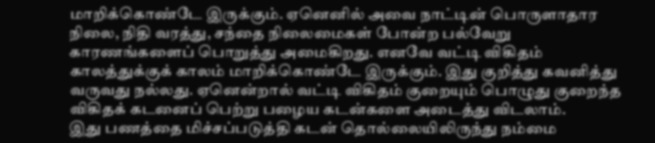மாறிக்கொண்டே இருக்கும். ஏனெனில் அவை நாட்டின் பொருளாதார நிலை, நிதி வரத்து, சந்தை நிலைமைகள் போன்ற பல்வேறு காரணங்களைப் பொறுத்து அமைகிறது. எனவே வட்டி விகிதம் காலத்துக்குக் காலம் மாறிக்கொண்டே இருக்கும். இது குறித்து கவனித்து வருவது நல்லது. ஏனென்றால் வட்டி விகிதம் குறையும் பொழுது குறைந்த விகிதக் கடனைப் பெற்று பழைய கடன்களை அடைத்து விடலாம்.
இது பணத்தை மிச்சப்படுத்தி கடன் தொல்லையிலிருந்து நம்மை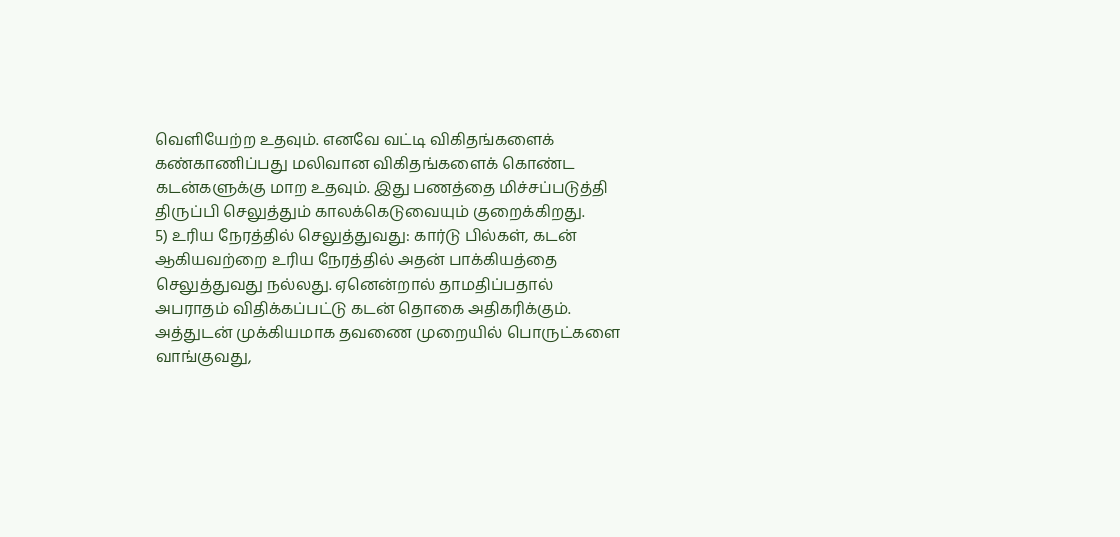வெளியேற்ற உதவும். எனவே வட்டி விகிதங்களைக் கண்காணிப்பது மலிவான விகிதங்களைக் கொண்ட கடன்களுக்கு மாற உதவும். இது பணத்தை மிச்சப்படுத்தி திருப்பி செலுத்தும் காலக்கெடுவையும் குறைக்கிறது.
5) உரிய நேரத்தில் செலுத்துவது: கார்டு பில்கள், கடன் ஆகியவற்றை உரிய நேரத்தில் அதன் பாக்கியத்தை செலுத்துவது நல்லது. ஏனென்றால் தாமதிப்பதால் அபராதம் விதிக்கப்பட்டு கடன் தொகை அதிகரிக்கும். அத்துடன் முக்கியமாக தவணை முறையில் பொருட்களை வாங்குவது,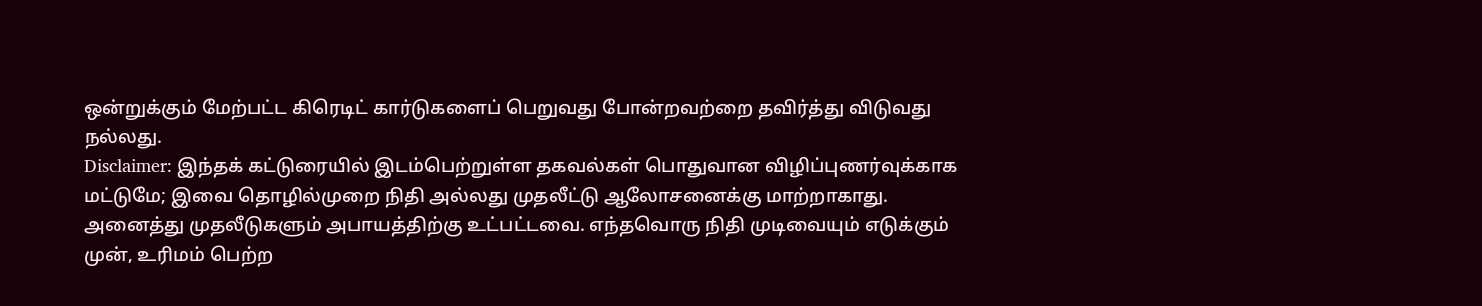ஒன்றுக்கும் மேற்பட்ட கிரெடிட் கார்டுகளைப் பெறுவது போன்றவற்றை தவிர்த்து விடுவது நல்லது.
Disclaimer: இந்தக் கட்டுரையில் இடம்பெற்றுள்ள தகவல்கள் பொதுவான விழிப்புணர்வுக்காக மட்டுமே; இவை தொழில்முறை நிதி அல்லது முதலீட்டு ஆலோசனைக்கு மாற்றாகாது. அனைத்து முதலீடுகளும் அபாயத்திற்கு உட்பட்டவை. எந்தவொரு நிதி முடிவையும் எடுக்கும் முன், உரிமம் பெற்ற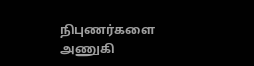நிபுணர்களை அணுகி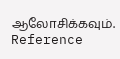ஆலோசிக்கவும்.
Reference